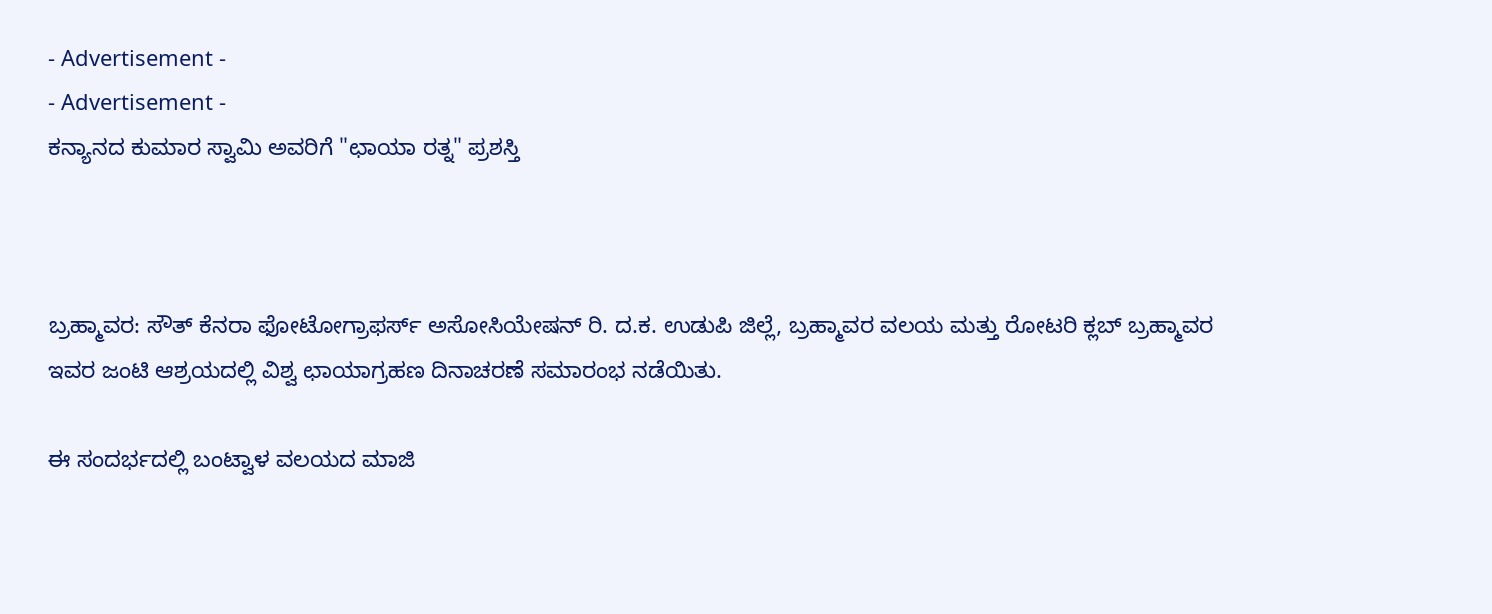- Advertisement -
- Advertisement -
ಕನ್ಯಾನದ ಕುಮಾರ ಸ್ವಾಮಿ ಅವರಿಗೆ "ಛಾಯಾ ರತ್ನ" ಪ್ರಶಸ್ತಿ



ಬ್ರಹ್ಮಾವರ: ಸೌತ್ ಕೆನರಾ ಫೋಟೋಗ್ರಾಫರ್ಸ್ ಅಸೋಸಿಯೇಷನ್ ರಿ. ದ.ಕ. ಉಡುಪಿ ಜಿಲ್ಲೆ, ಬ್ರಹ್ಮಾವರ ವಲಯ ಮತ್ತು ರೋಟರಿ ಕ್ಲಬ್ ಬ್ರಹ್ಮಾವರ ಇವರ ಜಂಟಿ ಆಶ್ರಯದಲ್ಲಿ ವಿಶ್ವ ಛಾಯಾಗ್ರಹಣ ದಿನಾಚರಣೆ ಸಮಾರಂಭ ನಡೆಯಿತು.

ಈ ಸಂದರ್ಭದಲ್ಲಿ ಬಂಟ್ವಾಳ ವಲಯದ ಮಾಜಿ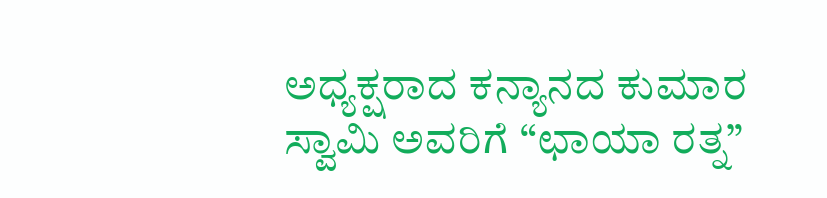ಅಧ್ಯಕ್ಷರಾದ ಕನ್ಯಾನದ ಕುಮಾರ ಸ್ವಾಮಿ ಅವರಿಗೆ “ಛಾಯಾ ರತ್ನ”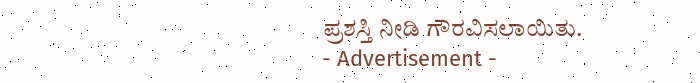ಪ್ರಶಸ್ತಿ ನೀಡಿ ಗೌರವಿಸಲಾಯಿತು.
- Advertisement -